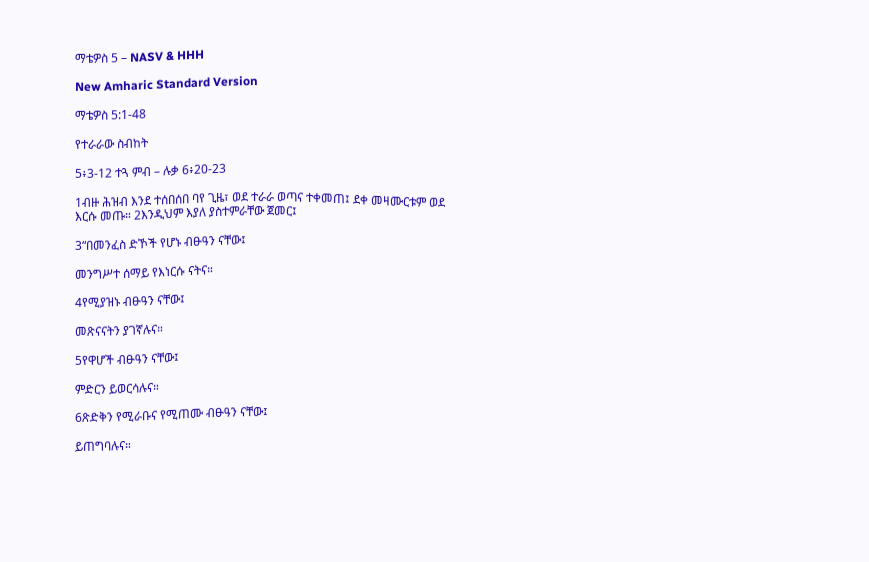ማቴዎስ 5 – NASV & HHH

New Amharic Standard Version

ማቴዎስ 5:1-48

የተራራው ስብከት

5፥3-12 ተጓ ምብ – ሉቃ 6፥20-23

1ብዙ ሕዝብ እንደ ተሰበሰበ ባየ ጊዜ፣ ወደ ተራራ ወጣና ተቀመጠ፤ ደቀ መዛሙርቱም ወደ እርሱ መጡ። 2እንዲህም እያለ ያስተምራቸው ጀመር፤

3“በመንፈስ ድኾች የሆኑ ብፁዓን ናቸው፤

መንግሥተ ሰማይ የእነርሱ ናትና።

4የሚያዝኑ ብፁዓን ናቸው፤

መጽናናትን ያገኛሉና።

5የዋሆች ብፁዓን ናቸው፤

ምድርን ይወርሳሉና።

6ጽድቅን የሚራቡና የሚጠሙ ብፁዓን ናቸው፤

ይጠግባሉና።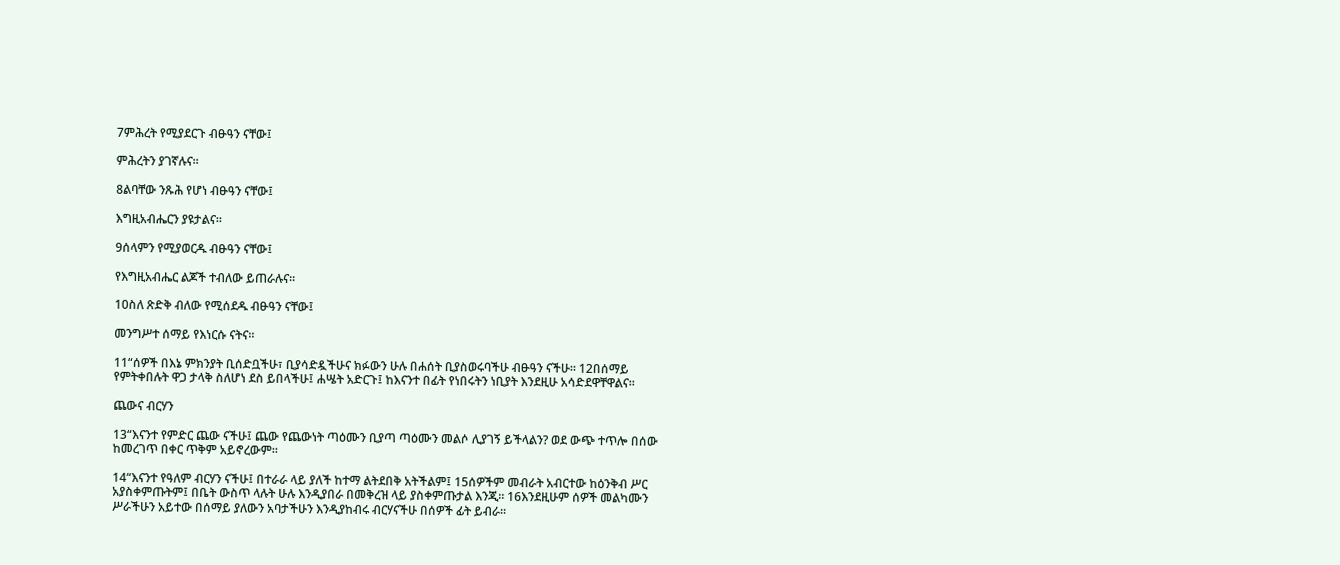7ምሕረት የሚያደርጉ ብፁዓን ናቸው፤

ምሕረትን ያገኛሉና።

8ልባቸው ንጹሕ የሆነ ብፁዓን ናቸው፤

እግዚአብሔርን ያዩታልና።

9ሰላምን የሚያወርዱ ብፁዓን ናቸው፤

የእግዚአብሔር ልጆች ተብለው ይጠራሉና።

10ስለ ጽድቅ ብለው የሚሰደዱ ብፁዓን ናቸው፤

መንግሥተ ሰማይ የእነርሱ ናትና።

11“ሰዎች በእኔ ምክንያት ቢሰድቧችሁ፣ ቢያሳድዷችሁና ክፉውን ሁሉ በሐሰት ቢያስወሩባችሁ ብፁዓን ናችሁ። 12በሰማይ የምትቀበሉት ዋጋ ታላቅ ስለሆነ ደስ ይበላችሁ፤ ሐሤት አድርጉ፤ ከእናንተ በፊት የነበሩትን ነቢያት እንደዚሁ አሳድደዋቸዋልና።

ጨውና ብርሃን

13“እናንተ የምድር ጨው ናችሁ፤ ጨው የጨውነት ጣዕሙን ቢያጣ ጣዕሙን መልሶ ሊያገኝ ይችላልን? ወደ ውጭ ተጥሎ በሰው ከመረገጥ በቀር ጥቅም አይኖረውም።

14“እናንተ የዓለም ብርሃን ናችሁ፤ በተራራ ላይ ያለች ከተማ ልትደበቅ አትችልም፤ 15ሰዎችም መብራት አብርተው ከዕንቅብ ሥር አያስቀምጡትም፤ በቤት ውስጥ ላሉት ሁሉ እንዲያበራ በመቅረዝ ላይ ያስቀምጡታል እንጂ። 16እንደዚሁም ሰዎች መልካሙን ሥራችሁን አይተው በሰማይ ያለውን አባታችሁን እንዲያከብሩ ብርሃናችሁ በሰዎች ፊት ይብራ።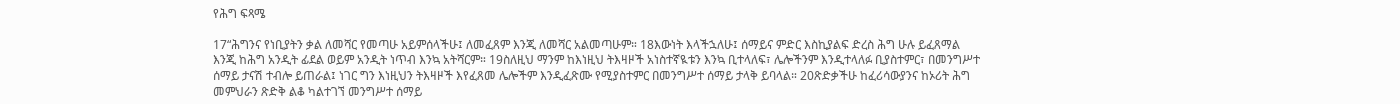የሕግ ፍጻሜ

17“ሕግንና የነቢያትን ቃል ለመሻር የመጣሁ አይምሰላችሁ፤ ለመፈጸም እንጂ ለመሻር አልመጣሁም። 18እውነት እላችኋለሁ፤ ሰማይና ምድር እስኪያልፍ ድረስ ሕግ ሁሉ ይፈጸማል እንጂ ከሕግ አንዲት ፊደል ወይም አንዲት ነጥብ እንኳ አትሻርም። 19ስለዚህ ማንም ከእነዚህ ትእዛዞች አነስተኛዪቱን እንኳ ቢተላለፍ፣ ሌሎችንም እንዲተላለፉ ቢያስተምር፣ በመንግሥተ ሰማይ ታናሽ ተብሎ ይጠራል፤ ነገር ግን እነዚህን ትእዛዞች እየፈጸመ ሌሎችም እንዲፈጽሙ የሚያስተምር በመንግሥተ ሰማይ ታላቅ ይባላል። 20ጽድቃችሁ ከፈሪሳውያንና ከኦሪት ሕግ መምህራን ጽድቅ ልቆ ካልተገኘ መንግሥተ ሰማይ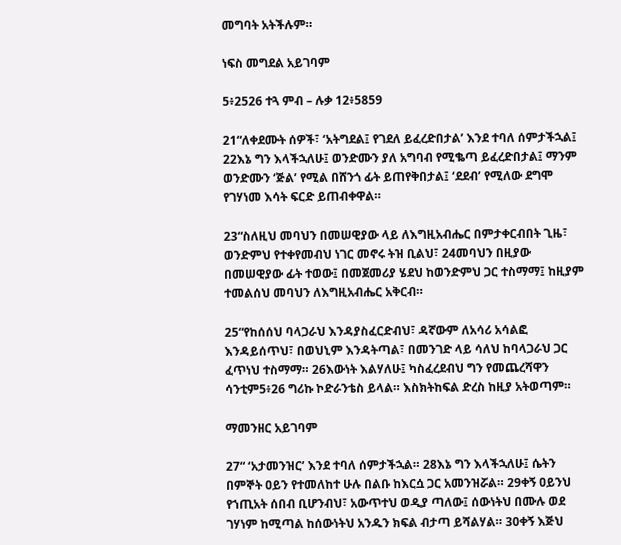መግባት አትችሉም።

ነፍስ መግደል አይገባም

5፥2526 ተጓ ምብ – ሉቃ 12፥5859

21“ለቀደሙት ሰዎች፣ ‘አትግደል፤ የገደለ ይፈረድበታል’ እንደ ተባለ ሰምታችኋል፤ 22እኔ ግን እላችኋለሁ፤ ወንድሙን ያለ አግባብ የሚቈጣ ይፈረድበታል፤ ማንም ወንድሙን ‘ጅል’ የሚል በሸንጎ ፊት ይጠየቅበታል፤ ‘ደደብ’ የሚለው ደግሞ የገሃነመ እሳት ፍርድ ይጠብቀዋል።

23“ስለዚህ መባህን በመሠዊያው ላይ ለእግዚአብሔር በምታቀርብበት ጊዜ፣ ወንድምህ የተቀየመብህ ነገር መኖሩ ትዝ ቢልህ፣ 24መባህን በዚያው በመሠዊያው ፊት ተወው፤ በመጀመሪያ ሄደህ ከወንድምህ ጋር ተስማማ፤ ከዚያም ተመልሰህ መባህን ለእግዚአብሔር አቅርብ።

25“የከሰሰህ ባላጋራህ እንዳያስፈርድብህ፣ ዳኛውም ለአሳሪ አሳልፎ እንዳይሰጥህ፣ በወህኒም እንዳትጣል፣ በመንገድ ላይ ሳለህ ከባላጋራህ ጋር ፈጥነህ ተስማማ። 26እውነት እልሃለሁ፤ ካስፈረደብህ ግን የመጨረሻዋን ሳንቲም5፥26 ግሪኩ ኮድራንቴስ ይላል። እስክትከፍል ድረስ ከዚያ አትወጣም።

ማመንዘር አይገባም

27“ ‘አታመንዝር’ እንደ ተባለ ሰምታችኋል። 28እኔ ግን እላችኋለሁ፤ ሴትን በምኞት ዐይን የተመለከተ ሁሉ በልቡ ከእርሷ ጋር አመንዝሯል። 29ቀኝ ዐይንህ የኀጢአት ሰበብ ቢሆንብህ፣ አውጥተህ ወዲያ ጣለው፤ ሰውነትህ በሙሉ ወደ ገሃነም ከሚጣል ከሰውነትህ አንዱን ክፍል ብታጣ ይሻልሃል። 30ቀኝ እጅህ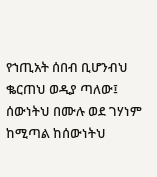የኀጢአት ሰበብ ቢሆንብህ ቈርጠህ ወዲያ ጣለው፤ ሰውነትህ በሙሉ ወደ ገሃነም ከሚጣል ከሰውነትህ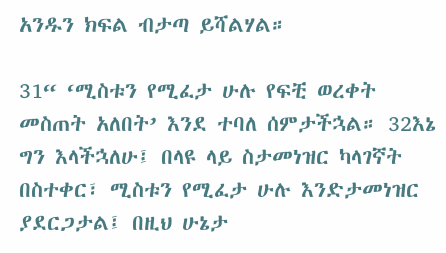አንዱን ክፍል ብታጣ ይሻልሃል።

31“ ‘ሚስቱን የሚፈታ ሁሉ የፍቺ ወረቀት መስጠት አለበት’ እንደ ተባለ ሰምታችኋል። 32እኔ ግን እላችኋለሁ፤ በላዩ ላይ ስታመነዝር ካላገኛት በስተቀር፣ ሚስቱን የሚፈታ ሁሉ እንድታመነዝር ያደርጋታል፤ በዚህ ሁኔታ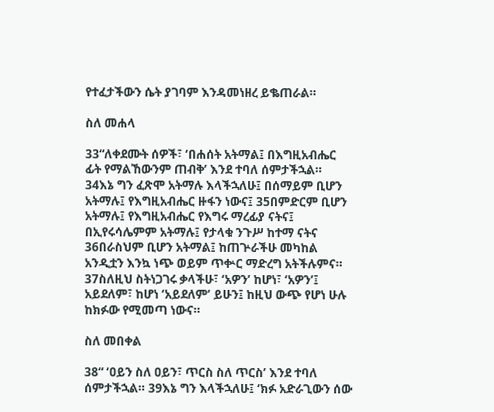የተፈታችውን ሴት ያገባም እንዳመነዘረ ይቈጠራል።

ስለ መሐላ

33“ለቀደሙት ሰዎች፣ ‘በሐሰት አትማል፤ በእግዚአብሔር ፊት የማልኸውንም ጠብቅ’ እንደ ተባለ ሰምታችኋል። 34እኔ ግን ፈጽሞ አትማሉ እላችኋለሁ፤ በሰማይም ቢሆን አትማሉ፤ የእግዚአብሔር ዙፋን ነውና፤ 35በምድርም ቢሆን አትማሉ፤ የእግዚአብሔር የእግሩ ማረፊያ ናትና፤ በኢየሩሳሌምም አትማሉ፤ የታላቁ ንጉሥ ከተማ ናትና 36በራስህም ቢሆን አትማል፤ ከጠጕራችሁ መካከል አንዲቷን እንኳ ነጭ ወይም ጥቍር ማድረግ አትችሉምና። 37ስለዚህ ስትነጋገሩ ቃላችሁ፣ ‘አዎን’ ከሆነ፣ ‘አዎን’፤ አይደለም፣ ከሆነ ‘አይደለም’ ይሁን፤ ከዚህ ውጭ የሆነ ሁሉ ከክፉው የሚመጣ ነውና።

ስለ መበቀል

38“ ‘ዐይን ስለ ዐይን፣ ጥርስ ስለ ጥርስ’ እንደ ተባለ ሰምታችኋል። 39እኔ ግን እላችኋለሁ፤ ‘ክፉ አድራጊውን ሰው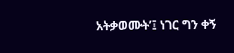አትቃወሙት’፤ ነገር ግን ቀኝ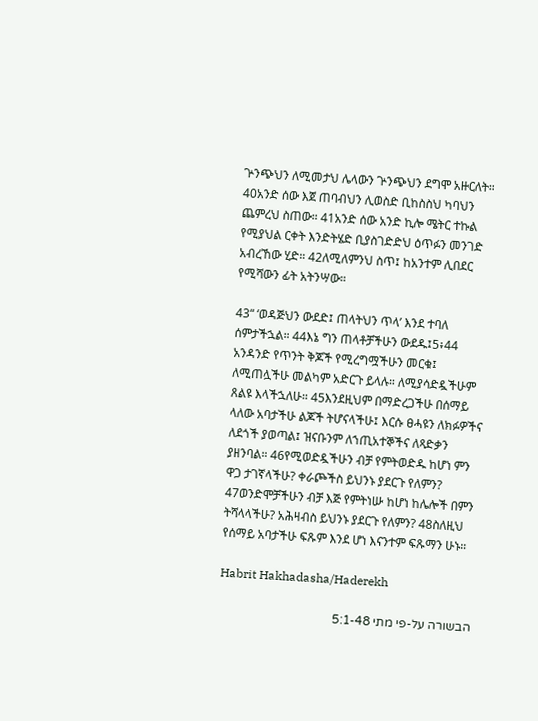ጕንጭህን ለሚመታህ ሌላውን ጕንጭህን ደግሞ አዙርለት። 40አንድ ሰው እጀ ጠባብህን ሊወስድ ቢከስስህ ካባህን ጨምረህ ስጠው። 41አንድ ሰው አንድ ኪሎ ሜትር ተኩል የሚያህል ርቀት እንድትሄድ ቢያስገድድህ ዕጥፉን መንገድ አብረኸው ሂድ። 42ለሚለምንህ ስጥ፤ ከአንተም ሊበደር የሚሻውን ፊት አትንሣው።

43“ ‘ወዳጅህን ውደድ፤ ጠላትህን ጥላ’ እንደ ተባለ ሰምታችኋል። 44እኔ ግን ጠላቶቻችሁን ውደዱ፤5፥44 አንዳንድ የጥንት ቅጆች የሚረግሟችሁን መርቁ፤ ለሚጠሏችሁ መልካም አድርጉ ይላሉ። ለሚያሳድዷችሁም ጸልዩ እላችኋለሁ። 45እንደዚህም በማድረጋችሁ በሰማይ ላለው አባታችሁ ልጆች ትሆናላችሁ፤ እርሱ ፀሓዩን ለክፉዎችና ለደጎች ያወጣል፤ ዝናቡንም ለኀጢአተኞችና ለጻድቃን ያዘንባል። 46የሚወድዷችሁን ብቻ የምትወድዱ ከሆነ ምን ዋጋ ታገኛላችሁ? ቀራጮችስ ይህንኑ ያደርጉ የለምን? 47ወንድሞቻችሁን ብቻ እጅ የምትነሡ ከሆነ ከሌሎች በምን ትሻላላችሁ? አሕዛብስ ይህንኑ ያደርጉ የለምን? 48ስለዚህ የሰማይ አባታችሁ ፍጹም እንደ ሆነ እናንተም ፍጹማን ሁኑ።

Habrit Hakhadasha/Haderekh

הבשורה על-פי מתי 5:1-48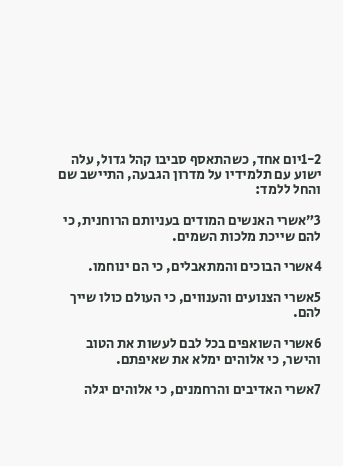1-2יום אחד, כשהתאסף סביבו קהל גדול, עלה ישוע עם תלמידיו על מדרון הגבעה, התיישב שם והחל ללמד:

3”אשרי האנשים המודים בעניותם הרוחנית, כי להם שייכת מלכות השמים.

4אשרי הבוכים והמתאבלים, כי הם ינוחמו.

5אשרי הצנועים והענווים, כי העולם כולו שייך להם.

6אשרי השואפים בכל לבם לעשות את הטוב והישר, כי אלוהים ימלא את שאיפתם.

7אשרי האדיבים והרחמנים, כי אלוהים יגלה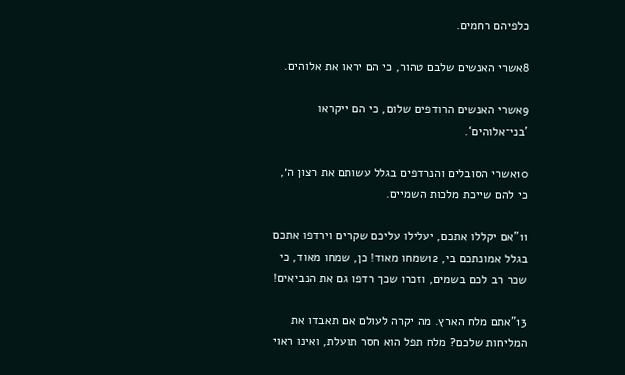כלפיהם רחמים.

8אשרי האנשים שלבם טהור, כי הם יראו את אלוהים.

9אשרי האנשים הרודפים שלום, כי הם ייקראו ’בני־אלוהים‘.

10אשרי הסובלים והנרדפים בגלל עשותם את רצון ה׳, כי להם שייכת מלכות השמיים.

11”אם יקללו אתכם, יעלילו עליכם שקרים וירדפו אתכם בגלל אמונתכם בי, 12שמחו מאוד! כן, שמחו מאוד, כי שכר רב לכם בשמים, וזכרו שכך רדפו גם את הנביאים!

13”אתם מלח הארץ. מה יקרה לעולם אם תאבדו את המליחות שלכם? מלח תפל הוא חסר תועלת, ואינו ראוי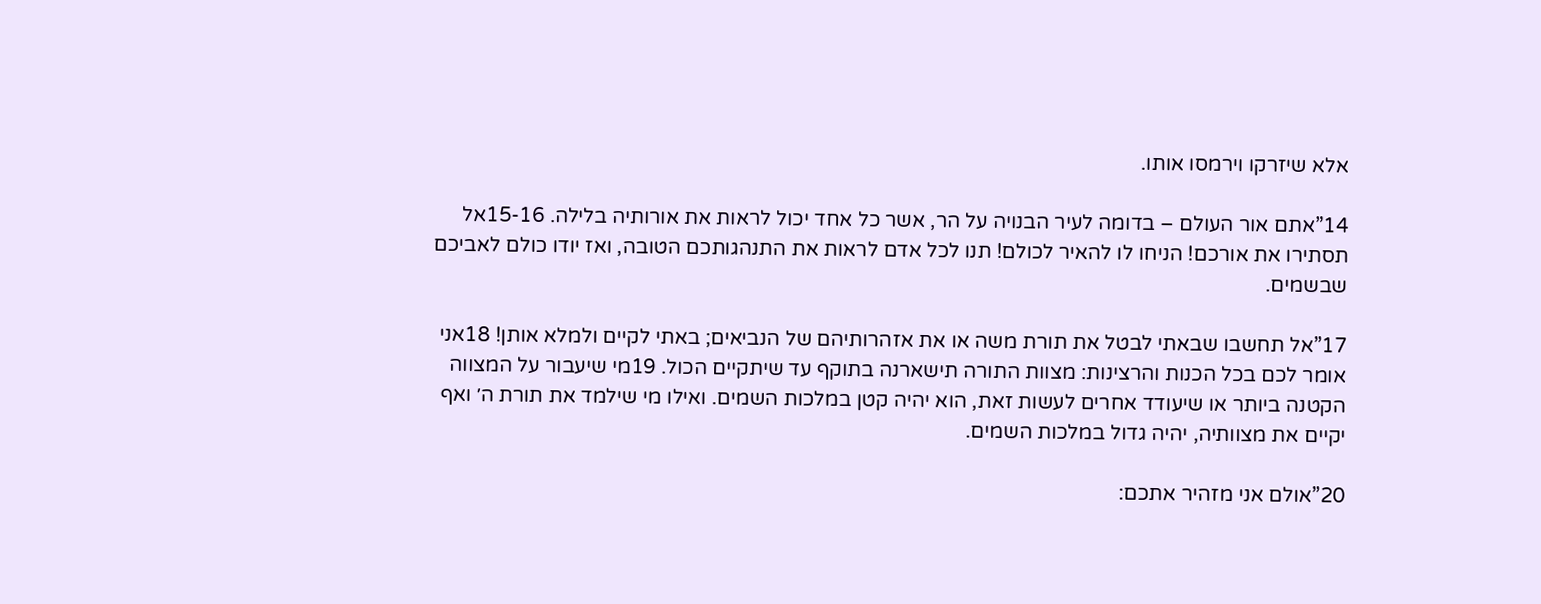אלא שיזרקו וירמסו אותו.

14”אתם אור העולם – בדומה לעיר הבנויה על הר, אשר כל אחד יכול לראות את אורותיה בלילה. 15-16אל תסתירו את אורכם! הניחו לו להאיר לכולם! תנו לכל אדם לראות את התנהגותכם הטובה, ואז יודו כולם לאביכם שבשמים.

17”אל תחשבו שבאתי לבטל את תורת משה או את אזהרותיהם של הנביאים; באתי לקיים ולמלא אותן! 18אני אומר לכם בכל הכנות והרצינות: מצוות התורה תישארנה בתוקף עד שיתקיים הכול. 19מי שיעבור על המצווה הקטנה ביותר או שיעודד אחרים לעשות זאת, הוא יהיה קטן במלכות השמים. ואילו מי שילמד את תורת ה׳ ואף יקיים את מצוותיה, יהיה גדול במלכות השמים.

20”אולם אני מזהיר אתכם: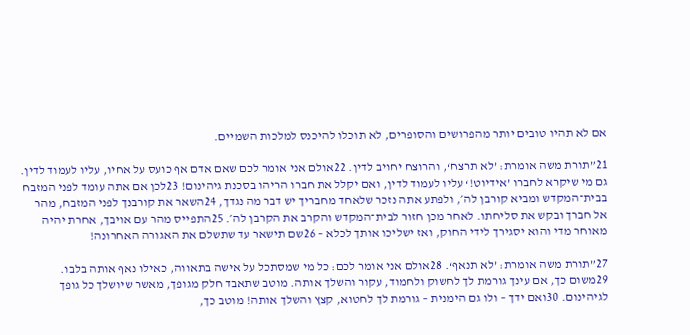אם לא תהיו טובים יותר מהפרושים והסופרים, לא תוכלו להיכנס למלכות השמיים.

21”תורת משה אומרת: ’לא תרצח‘, והרוצח יחויב לדין. 22אולם אני אומר לכם שאם אדם אף כועס על אחיו, עליו לעמוד לדין. גם מי שיקרא לחברו ’אידיוט!‘ עליו לעמוד לדין, ואם יקלל את חברו הריהו בסכנת גיהינום! 23לכן אם אתה עומד לפני המזבח בבית־המקדש ומביא קורבן לה׳, ולפתע אתה נזכר שלאחד מחבריך יש דבר מה נגדך, 24השאר את קורבנך לפני המזבח, מהר אל חברך ובקש את סליחתו. לאחר מכן חזור לבית־המקדש והקרב את הקרבן לה׳. 25התפייס מהר עם אויבך, אחרת יהיה מאוחר מדי והוא יסגירך לידי החוק, ואז ישליכו אותך לכלא – 26שם תישאר עד שתשלם את האגורה האחרונה!

27”תורת משה אומרת: ’לא תנאף‘. 28אולם אני אומר לכם: כל מי שמסתכל על אישה בתאווה, כאילו נאף אותה בלבו. 29משום כך, אם עינך גורמת לך לחשוק ולחמוד, עקור והשלך אותה. מוטב שתאבד חלק מגופך, מאשר שיושלך כל גופך לגיהינום. 30ואם ידך – ולו גם הימנית – גורמת לך לחטוא, קצץ והשלך אותה! מוטב כך,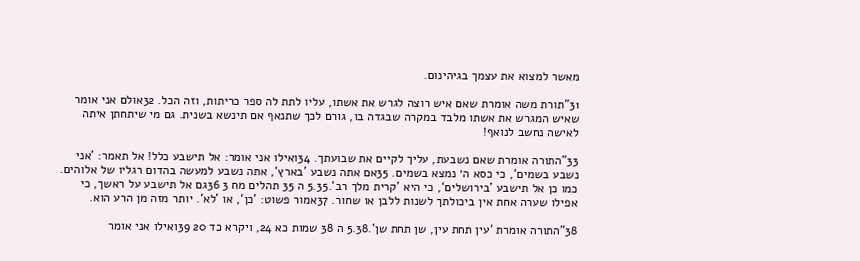מאשר למצוא את עצמך בגיהינום.

31”תורת משה אומרת שאם איש רוצה לגרש את אשתו, עליו לתת לה ספר כריתות, וזה הכל. 32אולם אני אומר שאיש המגרש את אשתו מלבד במקרה שבגדה בו, גורם לכך שתנאף אם תינשא בשנית. גם מי שיתחתן איתה לאישה נחשב לנואף!

33”התורה אומרת שאם נשבעת, עליך לקיים את שבועתך. 34ואילו אני אומר: אל תישבע כלל! אל תאמר: ’אני נשבע בשמים‘, כי כסא ה׳ נמצא בשמים. 35אם אתה נשבע ’בארץ‘, אתה נשבע למעשה בהדום רגליו של אלוהים. כמו כן אל תישבע ’בירושלים‘, כי היא ’קרית מלך רב‘.5.35 ה 35 תהלים מח 3 36גם אל תישבע על ראשך, כי אפילו שערה אחת אין ביכולתך לשנות ללבן או שחור. 37אמור פשוט: ’כן‘, או ’לא‘. יותר מזה מן הרע הוא.

38”התורה אומרת ’עין תחת עין, שן תחת שן‘.5.38 ה 38 שמות כא 24, ויקרא כד 20 39ואילו אני אומר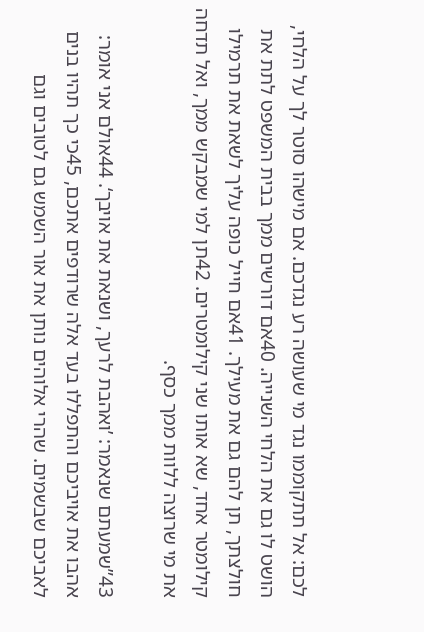לכם: אל תתקוממו נגד מי שעושה רע נגדכם. אם מישהו סוטר לך על הלחי, הושט לו גם את הלחי השנייה. 40אם דורשים ממך בבית המשפט לתת את חולצתך, תן להם גם את מעילך. 41אם חייל כופה עליך לשאת את תרמילו קילומטר אחד, שא אותו שני קילומטרים. 42תן למי שמבקש ממך, ואל תדחה את מי שרוצה ללוות ממך כסף.

43”שמעתם שנאמר: ’ואהבת לרעך, ושנאת את אויבך‘. 44אולם אני אומר: אהבו את אויביכם והתפללו בעד אלה שרודפים אתכם, 45כי כך תהיו בנים לאביכם שבשמים. שהרי אלוהים נותן את אור השמש גם לטובים וגם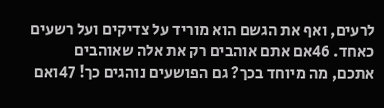לרעים, ואף את הגשם הוא מוריד על צדיקים ועל רשעים כאחד. 46אם אתם אוהבים רק את אלה שאוהבים אתכם, מה מיוחד בכך? גם הפושעים נוהגים כך! 47ואם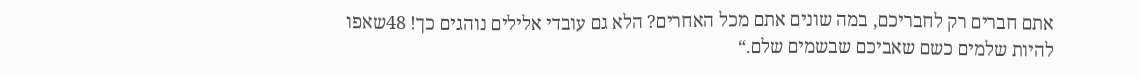אתם חברים רק לחבריכם, במה שונים אתם מכל האחרים? הלא גם עובדי אלילים נוהגים כך! 48שאפו להיות שלמים כשם שאביכם שבשמים שלם.“